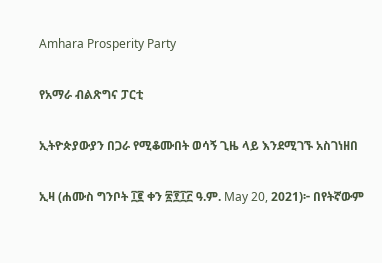Amhara Prosperity Party

የአማራ ብልጽግና ፓርቲ

ኢትዮጵያውያን በጋራ የሚቆሙበት ወሳኝ ጊዜ ላይ እንደሚገኙ አስገነዘበ

ኢዛ (ሐሙስ ግንቦት ፲፪ ቀን ፳፻፲፫ ዓ.ም. May 20, 2021)፦ በየትኛውም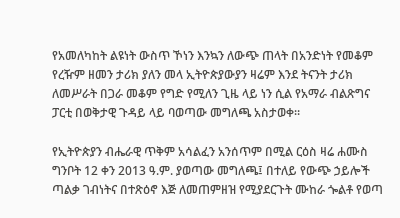የአመለካከት ልዩነት ውስጥ ኾነን እንኳን ለውጭ ጠላት በአንድነት የመቆም የረዥም ዘመን ታሪክ ያለን መላ ኢትዮጵያውያን ዛሬም እንደ ትናንት ታሪክ ለመሥራት በጋራ መቆም የግድ የሚለን ጊዜ ላይ ነን ሲል የአማራ ብልጽግና ፓርቲ በወቅታዊ ጉዳይ ላይ ባወጣው መግለጫ አስታወቀ።

የኢትዮጵያን ብሔራዊ ጥቅም አሳልፈን አንሰጥም በሚል ርዕስ ዛሬ ሐሙስ ግንቦት 12 ቀን 2013 ዓ.ም. ያወጣው መግለጫ፤ በተለይ የውጭ ኃይሎች ጣልቃ ገብነትና በተጽዕኖ እጅ ለመጠምዘዝ የሚያደርጉት ሙከራ ጐልቶ የወጣ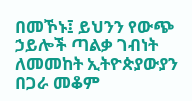በመኾኑ፤ ይህንን የውጭ ኃይሎች ጣልቃ ገብነት ለመመከት ኢትዮጵያውያን በጋራ መቆም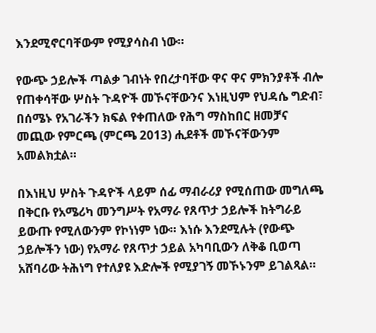እንደሚኖርባቸውም የሚያሳስብ ነው።

የውጭ ኃይሎች ጣልቃ ገብነት የበረታባቸው ዋና ዋና ምክንያቶች ብሎ የጠቀሳቸው ሦስት ጉዳዮች መኾናቸውንና እነዚህም የህዳሴ ግድብ፣ በሰሜኑ የአገራችን ክፍል የቀጠለው የሕግ ማስከበር ዘመቻና መጪው የምርጫ (ምርጫ 2013) ሒደቶች መኾናቸውንም አመልክቷል።

በእነዚህ ሦስት ጉዳዮች ላይም ሰፊ ማብራሪያ የሚሰጠው መግለጫ በቅርቡ የአሜሪካ መንግሥት የአማራ የጸጥታ ኃይሎች ከትግራይ ይውጡ የሚለውንም የኮነነም ነው። እነሱ እንደሚሉት (የውጭ ኃይሎችን ነው) የአማራ የጸጥታ ኃይል አካባቢውን ለቅቆ ቢወጣ አሸባሪው ትሕነግ የተለያዩ እድሎች የሚያገኝ መኾኑንም ይገልጻል።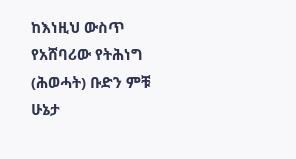ከእነዚህ ውስጥ የአሸባሪው የትሕነግ (ሕወሓት) ቡድን ምቹ ሁኔታ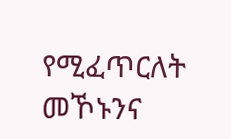የሚፈጥርለት መኾኑንና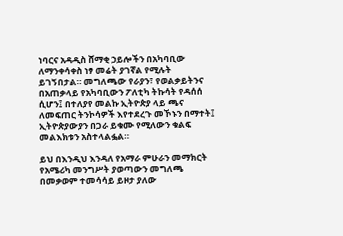ነባርና አዳዲስ ሸማቂ ኃይሎችን በአካባቢው ለማንቀሳቀስ ነፃ መሬት ያገኛል የሚሉት ይገኝበታል። መግለጫው የራያን፣ የወልቃይትንና በአጠቃላይ የአካባቢውን ፖለቲካ ትኩሳት የዳሰሰ ሲሆን፤ በተለያየ መልኩ ኢትዮጵያ ላይ ጫና ለመፍጠር ትንኮሳዎች እየተደረጉ መኾኑን በማተት፤ ኢትዮጵያውያን በጋራ ይቁሙ የሚለውን ቁልፍ መልእክቱን አስተላልፏል።

ይህ በእንዲህ እንዳለ የአማራ ምሁራን መማክርት የአሜሪካ መንግሥት ያወጣውን መግለጫ በመቃወም ተመሳሳይ ይዞታ ያለው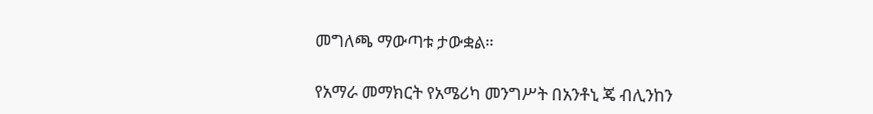መግለጫ ማውጣቱ ታውቋል።

የአማራ መማክርት የአሜሪካ መንግሥት በአንቶኒ ጄ ብሊንከን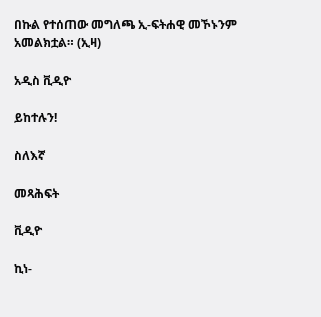በኩል የተሰጠው መግለጫ ኢ-ፍትሐዊ መኾኑንም አመልክቷል። (ኢዛ)

አዲስ ቪዲዮ

ይከተሉን!

ስለእኛ

መጻሕፍት

ቪዲዮ

ኪነ-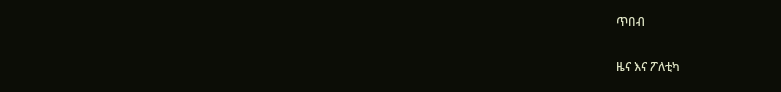ጥበብ

ዜና እና ፖለቲካ